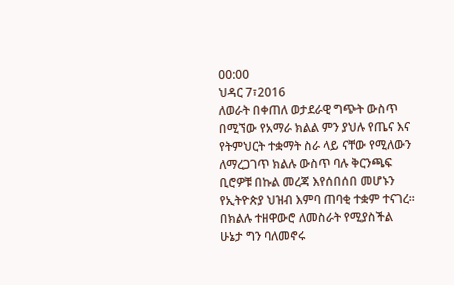00:00
ህዳር 7፣2016
ለወራት በቀጠለ ወታደራዊ ግጭት ውስጥ በሚኘው የአማራ ክልል ምን ያህሉ የጤና እና የትምህርት ተቋማት ስራ ላይ ናቸው የሚለውን ለማረጋገጥ ክልሉ ውስጥ ባሉ ቅርንጫፍ ቢሮዎቹ በኩል መረጃ እየሰበሰበ መሆኑን የኢትዮጵያ ህዝብ እምባ ጠባቂ ተቋም ተናገረ፡፡
በክልሉ ተዘዋውሮ ለመስራት የሚያስችል ሁኔታ ግን ባለመኖሩ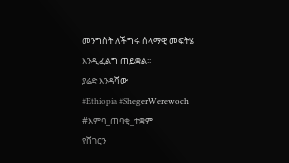መንግስት ለችግሩ ሰላማዊ መፍትሄ እንዲፈልግ ጠይቋል፡፡
ያሬድ እንዳሻው
#Ethiopia #ShegerWerewoch #እምባ_ጠባቂ_ተቋም
የሸገርን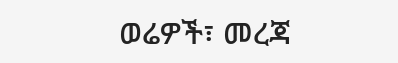ወሬዎች፣ መረጃ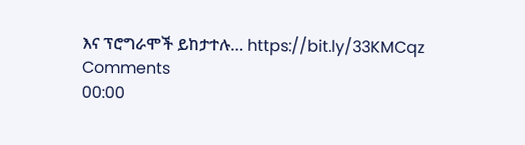እና ፕሮግራሞች ይከታተሉ… https://bit.ly/33KMCqz
Comments
00:00